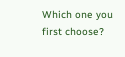Which one you first choose?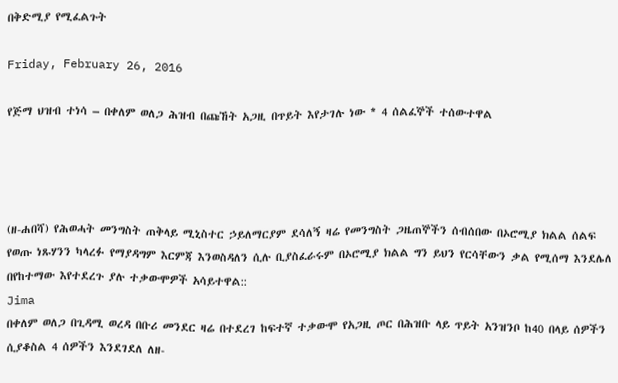በቅድሚያ የሚፈልጉት

Friday, February 26, 2016

የጅማ ህዝብ ተነሳ – በቀለም ወለጋ ሕዝብ በጩኸት አጋዚ በጥይት እየታገሉ ነው * 4 ሰልፈኞች ተሰውተዋል




(ዘ-ሐበሻ) የሕወሓት መንግስት ጠቅላይ ሚኒስተር ኃይለማርያም ደሳለኝ ዛሬ የመንግስት ጋዜጠኞችን ሰብሰበው በኦሮሚያ ክልል ሰልፍ የወጡ ነጹሃንን ካላረፉ የማያዳግም እርምጃ እንወስዳለን ሲሉ ቢያስፈራሩም በኦሮሚያ ክልል ግን ይህን የርሳቸውን ቃል የሚሰማ እንደሌለ በየከተማው እየተደረጉ ያሉ ተቃውሞዎች አሳይተዋል::
Jima
በቀለም ወለጋ በጊዳሚ ወረዳ በቡሪ መንደር ዛሬ በተደረገ ከፍተኛ ተቃውሞ የአጋዚ ጦር በሕዝቡ ላይ ጥይት አንዝንቦ ከ40 በላይ ሰዎችን ሲያቆስል 4 ሰዎችን እንደገደለ ለዘ-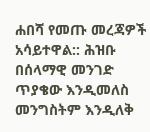ሐበሻ የመጡ መረጃዎች አሳይተዋል:: ሕዝቡ በሰላማዊ መንገድ ጥያቄው እንዲመለስ መንግስትም እንዲለቅ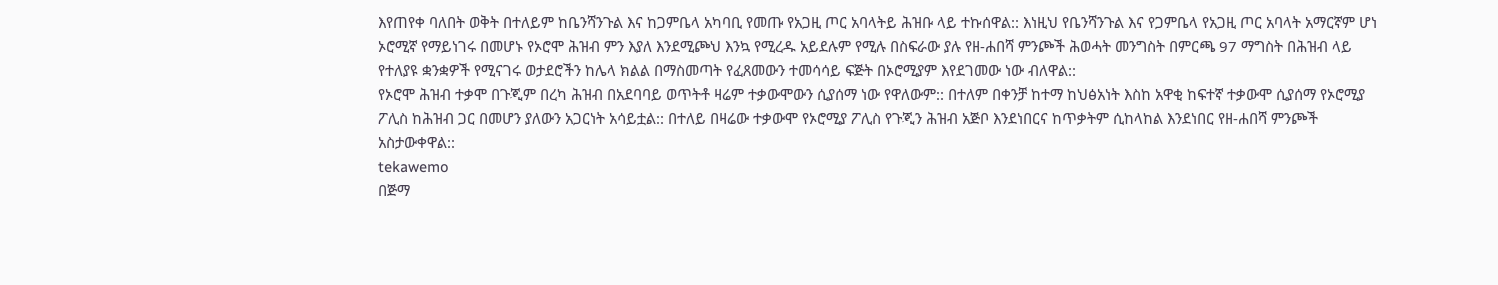እየጠየቀ ባለበት ወቅት በተለይም ከቤንሻንጉል እና ከጋምቤላ አካባቢ የመጡ የአጋዚ ጦር አባላትይ ሕዝቡ ላይ ተኩሰዋል:: እነዚህ የቤንሻንጉል እና የጋምቤላ የአጋዚ ጦር አባላት አማርኛም ሆነ ኦሮሚኛ የማይነገሩ በመሆኑ የኦሮሞ ሕዝብ ምን እያለ እንደሚጮህ እንኳ የሚረዱ አይደሉም የሚሉ በስፍራው ያሉ የዘ-ሐበሻ ምንጮች ሕወሓት መንግስት በምርጫ 97 ማግስት በሕዝብ ላይ የተለያዩ ቋንቋዎች የሚናገሩ ወታደሮችን ከሌላ ክልል በማስመጣት የፈጸመውን ተመሳሳይ ፍጅት በኦሮሚያም እየደገመው ነው ብለዋል::
የኦሮሞ ሕዝብ ተቃሞ በጉጂም በረካ ሕዝብ በአደባባይ ወጥትቶ ዛሬም ተቃውሞውን ሲያሰማ ነው የዋለውም:: በተለም በቀንቻ ከተማ ከህፅአነት እስከ አዋቂ ከፍተኛ ተቃውሞ ሲያሰማ የኦሮሚያ ፖሊስ ከሕዝብ ጋር በመሆን ያለውን አጋርነት አሳይቷል:: በተለይ በዛሬው ተቃውሞ የኦሮሚያ ፖሊስ የጉጂን ሕዝብ አጅቦ እንደነበርና ከጥቃትም ሲከላከል እንደነበር የዘ-ሐበሻ ምንጮች አስታውቀዋል::
tekawemo
በጅማ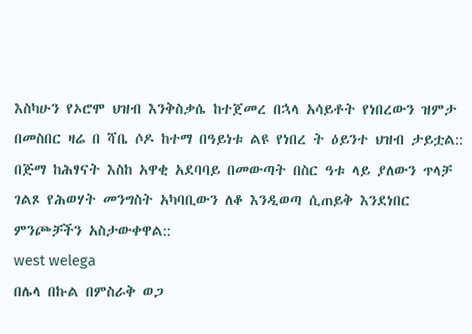እስካሁን የኦሮሞ ህዝብ እንቅስቃሴ ከተጀመረ በኋላ አሳይቶት የነበረውን ዝምታ በመስበር ዛሬ በ ሻቤ ሶዶ ከተማ በዓይነቱ ልዩ የነበረ ት ዕይንተ ህዝብ ታይቷል:: በጅማ ከሕፃናት እስከ አዋቂ አደባባይ በመውጣት በስር ዓቱ ላይ ያለውን ጥላቻ ገልጾ የሕወሃት መንግስት አካባቢውን ለቆ እንዲወጣ ሲጠይቅ እንደነበር ምንጮቻችን አስታውቀዋል::
west welega
በሌላ በኩል በምስራቅ ወጋ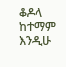ቆዶላ ከተማም እንዲሁ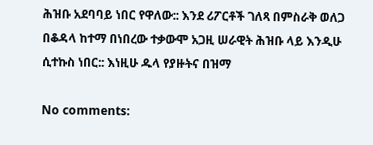ሕዝቡ አደባባይ ነበር የዋለው:: እንደ ሪፖርቶች ገለጻ በምስራቅ ወለጋ በቆዳላ ከተማ በነበረው ተቃውሞ አጋዚ ሠራዊት ሕዝቡ ላይ እንዲሁ ሲተኩስ ነበር:: እነዚሁ ዱላ የያዙትና በዝማ

No comments: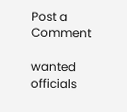Post a Comment

wanted officials